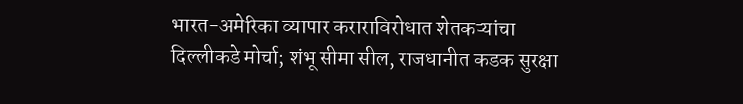भारत-अमेरिका व्यापार कराराविरोधात शेतकऱ्यांचा दिल्लीकडे मोर्चा; शंभू सीमा सील, राजधानीत कडक सुरक्षा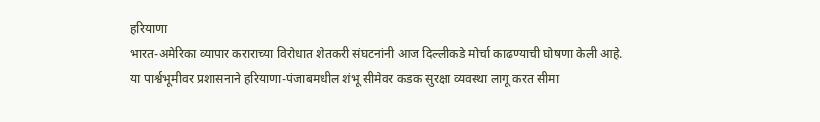हरियाणा
भारत-अमेरिका व्यापार कराराच्या विरोधात शेतकरी संघटनांनी आज दिल्लीकडे मोर्चा काढण्याची घोषणा केली आहे. या पार्श्वभूमीवर प्रशासनाने हरियाणा-पंजाबमधील शंभू सीमेवर कडक सुरक्षा व्यवस्था लागू करत सीमा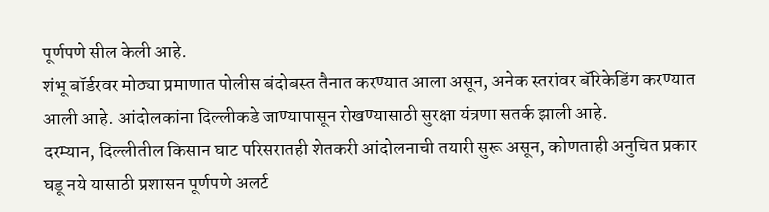पूर्णपणे सील केली आहे.
शंभू बॉर्डरवर मोठ्या प्रमाणात पोलीस बंदोबस्त तैनात करण्यात आला असून, अनेक स्तरांवर बॅरिकेडिंग करण्यात आली आहे. आंदोलकांना दिल्लीकडे जाण्यापासून रोखण्यासाठी सुरक्षा यंत्रणा सतर्क झाली आहे.
दरम्यान, दिल्लीतील किसान घाट परिसरातही शेतकरी आंदोलनाची तयारी सुरू असून, कोणताही अनुचित प्रकार घडू नये यासाठी प्रशासन पूर्णपणे अलर्ट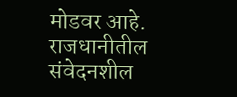मोडवर आहे. राजधानीतील संवेदनशील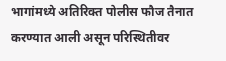भागांमध्ये अतिरिक्त पोलीस फौज तैनात करण्यात आली असून परिस्थितीवर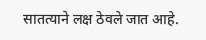सातत्याने लक्ष ठेवले जात आहे.